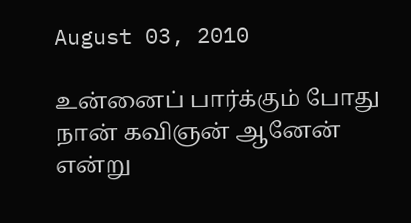August 03, 2010

உன்னைப் பார்க்கும் போது
நான் கவிஞன் ஆனேன் என்று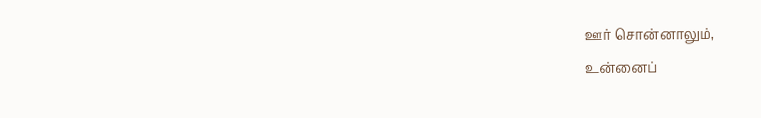ஊர் சொன்னாலும்,
உன்னைப்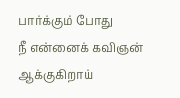பார்க்கும் போது
நீ என்னைக் கவிஞன் ஆக்குகிறாய்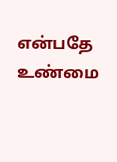என்பதே உண்மை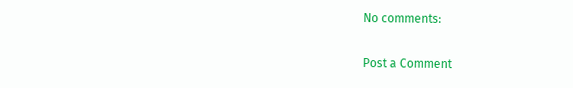No comments:

Post a Comment